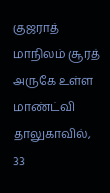குஜராத் மாநிலம் சூரத் அருகே உள்ள மாண்ட்வி தாலுகாவில், 33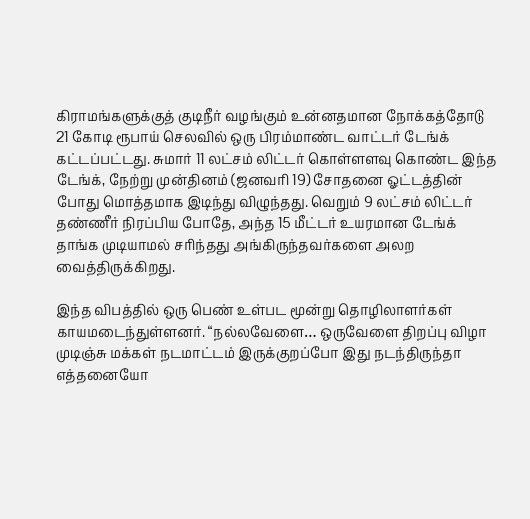கிராமங்களுக்குத் குடிநீர் வழங்கும் உன்னதமான நோக்கத்தோடு 21 கோடி ரூபாய் செலவில் ஒரு பிரம்மாண்ட வாட்டர் டேங்க் கட்டப்பட்டது. சுமார் 11 லட்சம் லிட்டர் கொள்ளளவு கொண்ட இந்த டேங்க், நேற்று முன்தினம் (ஜனவரி 19) சோதனை ஓட்டத்தின் போது மொத்தமாக இடிந்து விழுந்தது. வெறும் 9 லட்சம் லிட்டர் தண்ணீர் நிரப்பிய போதே, அந்த 15 மீட்டர் உயரமான டேங்க் தாங்க முடியாமல் சரிந்தது அங்கிருந்தவர்களை அலற வைத்திருக்கிறது.

இந்த விபத்தில் ஒரு பெண் உள்பட மூன்று தொழிலாளர்கள் காயமடைந்துள்ளனர். “நல்லவேளை… ஒருவேளை திறப்பு விழா முடிஞ்சு மக்கள் நடமாட்டம் இருக்குறப்போ இது நடந்திருந்தா எத்தனையோ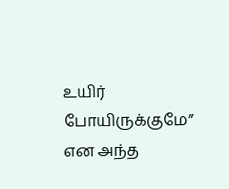உயிர் போயிருக்குமே” என அந்த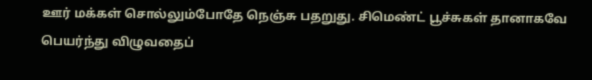ஊர் மக்கள் சொல்லும்போதே நெஞ்சு பதறுது. சிமெண்ட் பூச்சுகள் தானாகவே பெயர்ந்து விழுவதைப்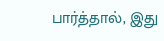பார்த்தால், இது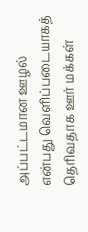அப்பட்டமான ஊழல் என்பது வெளிப்படையாகத் தெரிவதாக ஊர் மக்கள்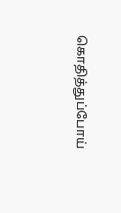கொதித்துப்போய்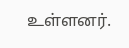உள்ளனர்.